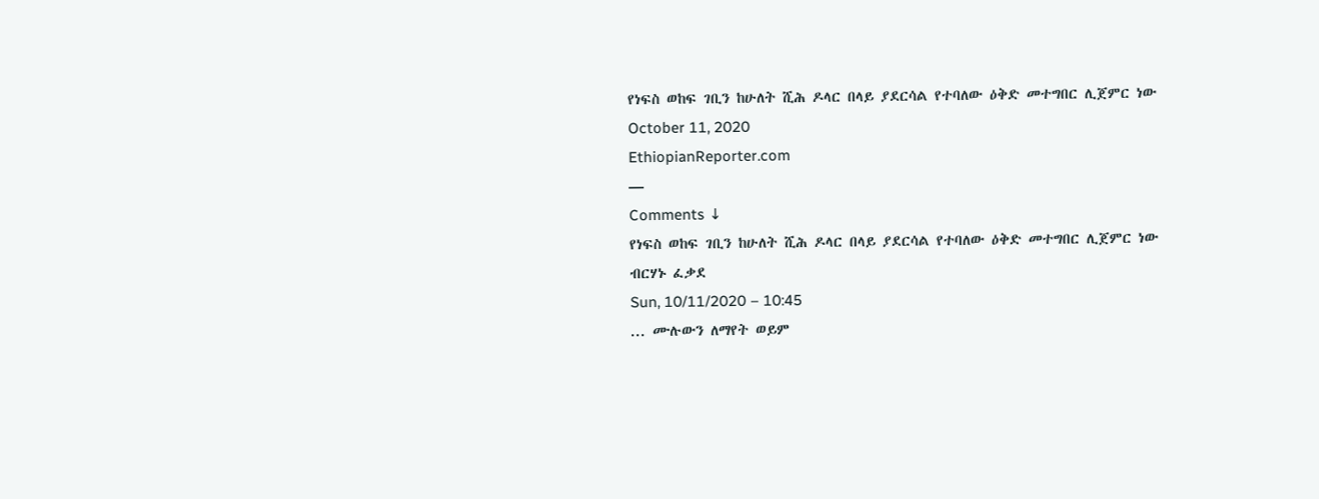የነፍስ ወከፍ ገቢን ከሁለት ሺሕ ዶላር በላይ ያደርሳል የተባለው ዕቅድ መተግበር ሊጀምር ነው
October 11, 2020
EthiopianReporter.com
—
Comments ↓
የነፍስ ወከፍ ገቢን ከሁለት ሺሕ ዶላር በላይ ያደርሳል የተባለው ዕቅድ መተግበር ሊጀምር ነው
ብርሃኑ ፈቃደ
Sun, 10/11/2020 – 10:45
... ሙሉውን ለማየት ወይም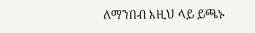ለማንበብ እዚህ ላይ ይጫኑ